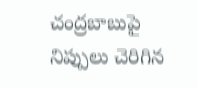చంద్రబాబుపై నిప్పులు చెరిగిన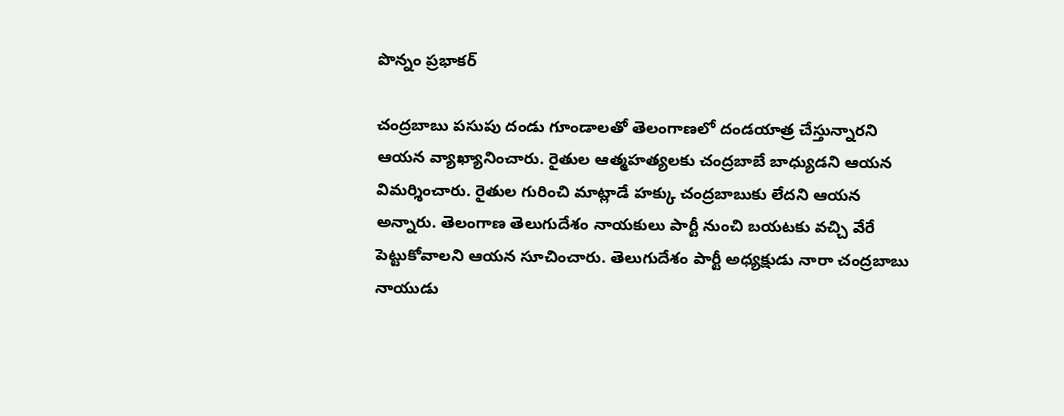పొన్నం ప్రభాకర్

చంద్రబాబు పసుపు దండు గూండాలతో తెలంగాణలో దండయాత్ర చేస్తున్నారని ఆయన వ్యాఖ్యానించారు. రైతుల ఆత్మహత్యలకు చంద్రబాబే బాధ్యుడని ఆయన విమర్శించారు. రైతుల గురించి మాట్లాడే హక్కు చంద్రబాబుకు లేదని ఆయన అన్నారు. తెలంగాణ తెలుగుదేశం నాయకులు పార్టీ నుంచి బయటకు వచ్చి వేరే పెట్టుకోవాలని ఆయన సూచించారు. తెలుగుదేశం పార్టీ అధ్యక్షుడు నారా చంద్రబాబు నాయుడు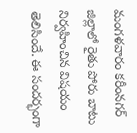మంగళవారం కరీంనగర్ జిల్లాలో రైతు పోరు బాటు నిర్వహించిన విషయం తెలిసిందే. ఈ సందర్భంగా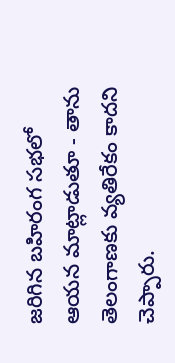జరిగిన బహిరంగ సభలో ఆయన మాట్లాడుతూ - తాను తెలంగాణకు వ్యతిరేకం కాదని చెప్పారు.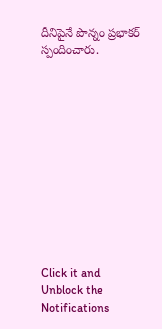దీనిపైనే పొన్నం ప్రభాకర్ స్పందించారు.












Click it and Unblock the Notifications